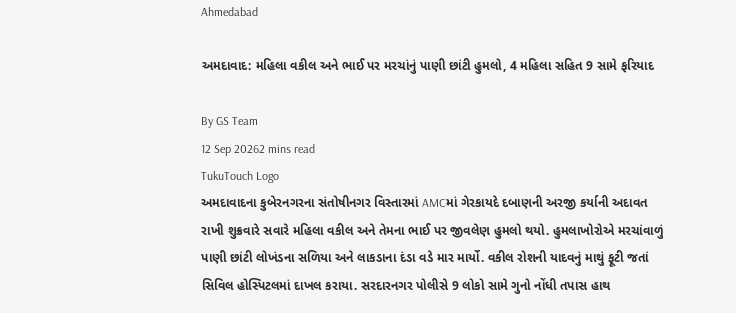Ahmedabad

અમદાવાદ: મહિલા વકીલ અને ભાઈ પર મરચાંનું પાણી છાંટી હુમલો, 4 મહિલા સહિત 9 સામે ફરિયાદ

By GS Team
12 Sep 20262 mins read
TukuTouch Logo
અમદાવાદના કુબેરનગરના સંતોષીનગર વિસ્તારમાં AMCમાં ગેરકાયદે દબાણની અરજી કર્યાની અદાવત રાખી શુક્રવારે સવારે મહિલા વકીલ અને તેમના ભાઈ પર જીવલેણ હુમલો થયો. હુમલાખોરોએ મરચાંવાળું પાણી છાંટી લોખંડના સળિયા અને લાકડાના દંડા વડે માર માર્યો. વકીલ રોશની યાદવનું માથું ફૂટી જતાં સિવિલ હોસ્પિટલમાં દાખલ કરાયા. સરદારનગર પોલીસે 9 લોકો સામે ગુનો નોંધી તપાસ હાથ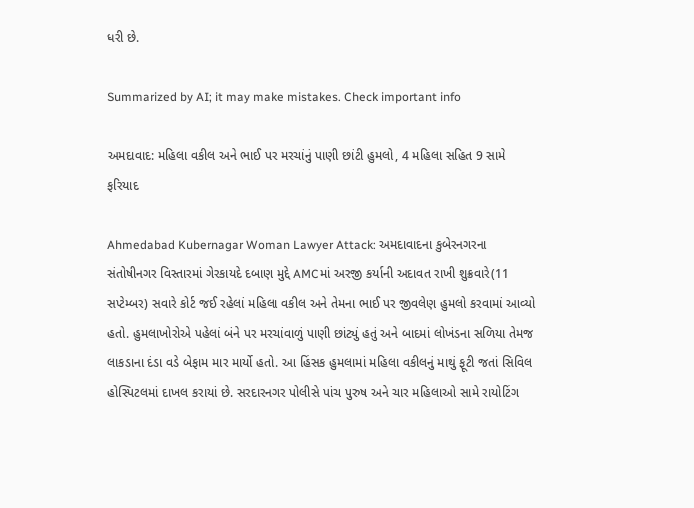ધરી છે.

Summarized by AI; it may make mistakes. Check important info

અમદાવાદ: મહિલા વકીલ અને ભાઈ પર મરચાંનું પાણી છાંટી હુમલો, 4 મહિલા સહિત 9 સામે ફરિયાદ

Ahmedabad Kubernagar Woman Lawyer Attack: અમદાવાદના કુબેરનગરના સંતોષીનગર વિસ્તારમાં ગેરકાયદે દબાણ મુદ્દે AMCમાં અરજી કર્યાની અદાવત રાખી શુક્રવારે(11 સપ્ટેમ્બર) સવારે કોર્ટ જઈ રહેલાં મહિલા વકીલ અને તેમના ભાઈ પર જીવલેણ હુમલો કરવામાં આવ્યો હતો. હુમલાખોરોએ પહેલાં બંને પર મરચાંવાળું પાણી છાંટ્યું હતું અને બાદમાં લોખંડના સળિયા તેમજ લાકડાના દંડા વડે બેફામ માર માર્યો હતો. આ હિંસક હુમલામાં મહિલા વકીલનું માથું ફૂટી જતાં સિવિલ હોસ્પિટલમાં દાખલ કરાયાં છે. સરદારનગર પોલીસે પાંચ પુરુષ અને ચાર મહિલાઓ સામે રાયોટિંગ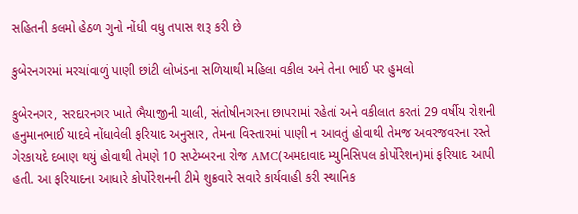સહિતની કલમો હેઠળ ગુનો નોંધી વધુ તપાસ શરૂ કરી છે

કુબેરનગરમાં મરચાંવાળું પાણી છાંટી લોખંડના સળિયાથી મહિલા વકીલ અને તેના ભાઈ પર હુમલો

કુબેરનગર, સરદારનગર ખાતે ભૈયાજીની ચાલી, સંતોષીનગરના છાપરામાં રહેતાં અને વકીલાત કરતાં 29 વર્ષીય રોશની હનુમાનભાઈ યાદવે નોંધાવેલી ફરિયાદ અનુસાર, તેમના વિસ્તારમાં પાણી ન આવતું હોવાથી તેમજ અવરજવરના રસ્તે ગેરકાયદે દબાણ થયું હોવાથી તેમણે 10 સપ્ટેમ્બરના રોજ AMC(અમદાવાદ મ્યુનિસિપલ કોર્પોરેશન)માં ફરિયાદ આપી હતી. આ ફરિયાદના આધારે કોર્પોરેશનની ટીમે શુક્રવારે સવારે કાર્યવાહી કરી સ્થાનિક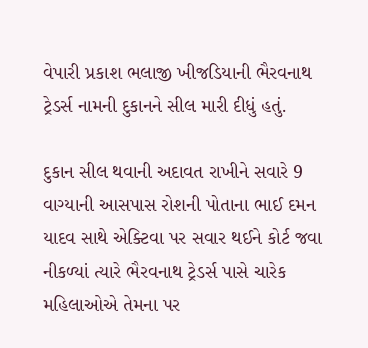વેપારી પ્રકાશ ભલાજી ખીજડિયાની ભૈરવનાથ ટ્રેડર્સ નામની દુકાનને સીલ મારી દીધું હતું.

દુકાન સીલ થવાની અદાવત રાખીને સવારે 9 વાગ્યાની આસપાસ રોશની પોતાના ભાઈ દમન યાદવ સાથે એક્ટિવા પર સવાર થઈને કોર્ટ જવા નીકળ્યાં ત્યારે ભૈરવનાથ ટ્રેડર્સ પાસે ચારેક મહિલાઓએ તેમના પર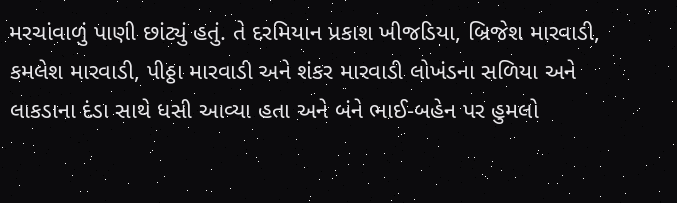મરચાંવાળું પાણી છાંટ્યું હતું. તે દરમિયાન પ્રકાશ ખીજડિયા, બ્રિજેશ મારવાડી, કમલેશ મારવાડી, પીઠ્ઠા મારવાડી અને શંકર મારવાડી લોખંડના સળિયા અને લાકડાના દંડા સાથે ધસી આવ્યા હતા અને બંને ભાઈ-બહેન પર હુમલો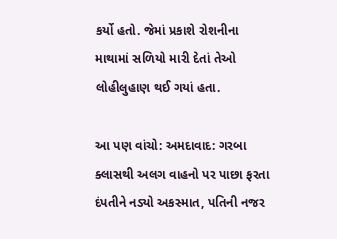કર્યો હતો. જેમાં પ્રકાશે રોશનીના માથામાં સળિયો મારી દેતાં તેઓ લોહીલુહાણ થઈ ગયાં હતા.

આ પણ વાંચો: અમદાવાદ: ગરબા ક્લાસથી અલગ વાહનો પર પાછા ફરતા દંપતીને નડ્યો અકસ્માત, પતિની નજર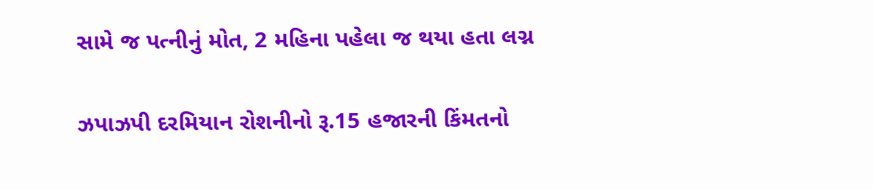સામે જ પત્નીનું મોત, 2 મહિના પહેલા જ થયા હતા લગ્ન

ઝપાઝપી દરમિયાન રોશનીનો રૂ.15 હજારની કિંમતનો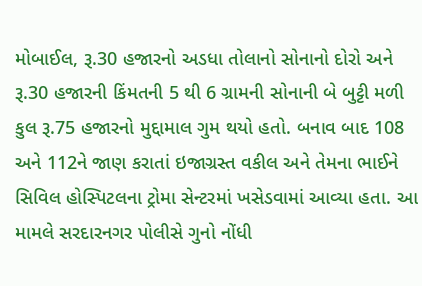મોબાઈલ, રૂ.30 હજારનો અડધા તોલાનો સોનાનો દોરો અને રૂ.30 હજારની કિંમતની 5 થી 6 ગ્રામની સોનાની બે બુટ્ટી મળી કુલ રૂ.75 હજારનો મુદ્દામાલ ગુમ થયો હતો. બનાવ બાદ 108 અને 112ને જાણ કરાતાં ઇજાગ્રસ્ત વકીલ અને તેમના ભાઈને સિવિલ હોસ્પિટલના ટ્રોમા સેન્ટરમાં ખસેડવામાં આવ્યા હતા. આ મામલે સરદારનગર પોલીસે ગુનો નોંધી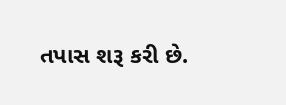તપાસ શરૂ કરી છે.